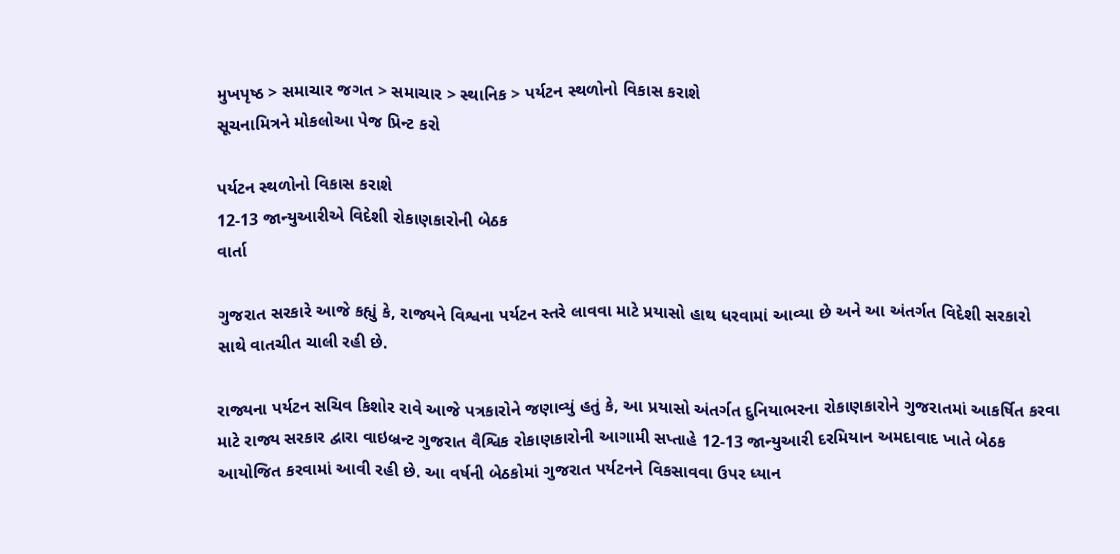મુખપૃષ્ઠ > સમાચાર જગત > સમાચાર > સ્થાનિક > પર્યટન સ્થળોનો વિકાસ કરાશે
સૂચનામિત્રને મોકલોઆ પેજ પ્રિન્ટ કરો

પર્યટન સ્થળોનો વિકાસ કરાશે
12-13 જાન્યુઆરીએ વિદેશી રોકાણકારોની બેઠક
વાર્તા

ગુજરાત સરકારે આજે કહ્યું કે, રાજ્યને વિશ્વના પર્યટન સ્તરે લાવવા માટે પ્રયાસો હાથ ધરવામાં આવ્યા છે અને આ અંતર્ગત વિદેશી સરકારો સાથે વાતચીત ચાલી રહી છે.

રાજ્યના પર્યટન સચિવ કિશોર રાવે આજે પત્રકારોને જણાવ્યું હતું કે, આ પ્રયાસો અંતર્ગત દુનિયાભરના રોકાણકારોને ગુજરાતમાં આકર્ષિત કરવા માટે રાજ્ય સરકાર દ્વારા વાઇબ્રન્ટ ગુજરાત વૈશ્વિક રોકાણકારોની આગામી સપ્તાહે 12-13 જાન્યુઆરી દરમિયાન અમદાવાદ ખાતે બેઠક આયોજિત કરવામાં આવી રહી છે. આ વર્ષની બેઠકોમાં ગુજરાત પર્યટનને વિકસાવવા ઉપર ધ્યાન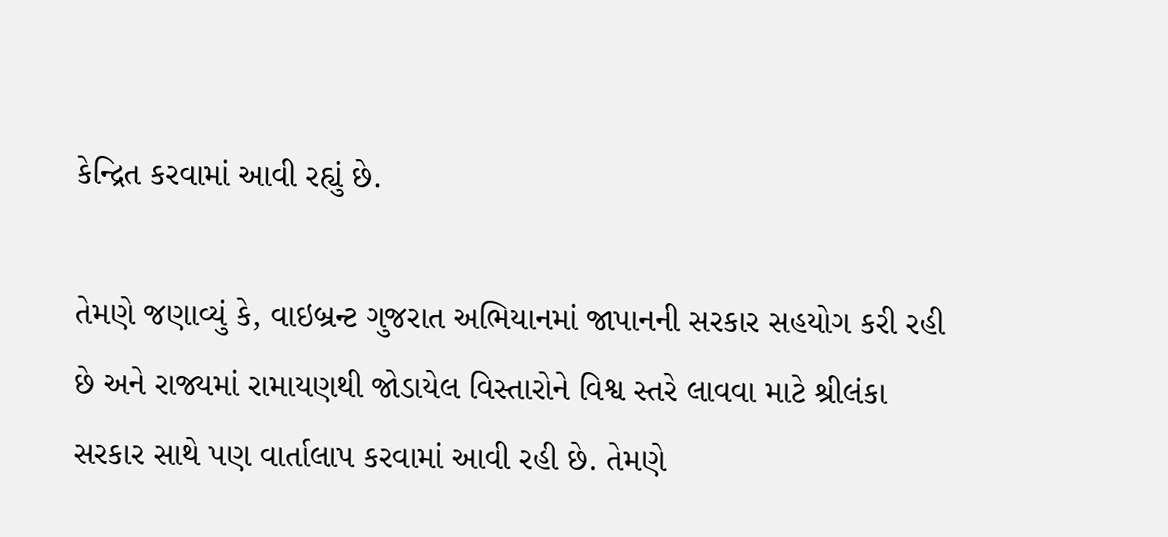કેન્દ્રિત કરવામાં આવી રહ્યું છે.

તેમણે જણાવ્યું કે, વાઇબ્રન્ટ ગુજરાત અભિયાનમાં જાપાનની સરકાર સહયોગ કરી રહી છે અને રાજ્યમાં રામાયણથી જોડાયેલ વિસ્તારોને વિશ્વ સ્તરે લાવવા માટે શ્રીલંકા સરકાર સાથે પણ વાર્તાલાપ કરવામાં આવી રહી છે. તેમણે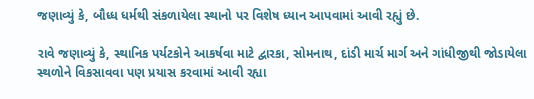જણાવ્યું કે, બૌધ્ધ ધર્મથી સંકળાયેલા સ્થાનો પર વિશેષ ધ્યાન આપવામાં આવી રહ્યું છે.

રાવે જણાવ્યું કે, સ્થાનિક પર્યટકોને આકર્ષવા માટે દ્વારકા, સોમનાથ, દાંડી માર્ચ માર્ગ અને ગાંધીજીથી જોડાયેલા સ્થળોને વિકસાવવા પણ પ્રયાસ કરવામાં આવી રહ્યા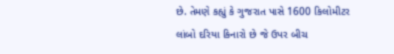છે. તેમણે કહ્યું કે ગુજરાત પાસે 1600 કિલોમીટર લાંબો દરિયા કિનારો છે જે ઉપર બીચ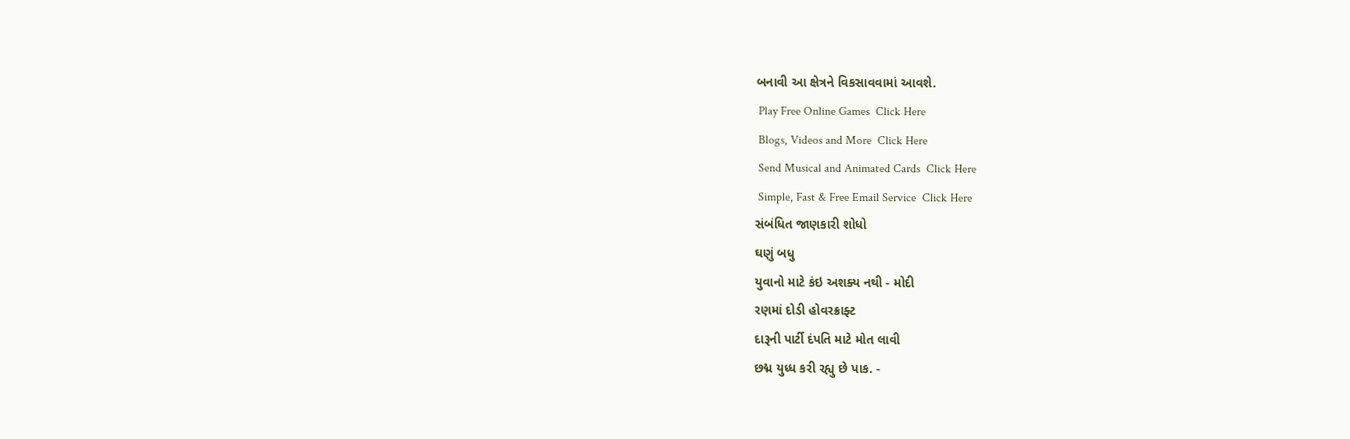બનાવી આ ક્ષેત્રને વિકસાવવામાં આવશે.
 Play Free Online Games  Click Here
 Blogs, Videos and More  Click Here
 Send Musical and Animated Cards  Click Here
 Simple, Fast & Free Email Service  Click Here
સંબંધિત જાણકારી શોધો
ઘણું બધુ
યુવાનો માટે કંઇ અશક્ય નથી - મોદી
રણમાં દોડી હોવરક્રાફ્ટ
દારૂની પાર્ટી દંપતિ માટે મોત લાવી
છદ્મ યુધ્ધ કરી રહ્યુ છે પાક. -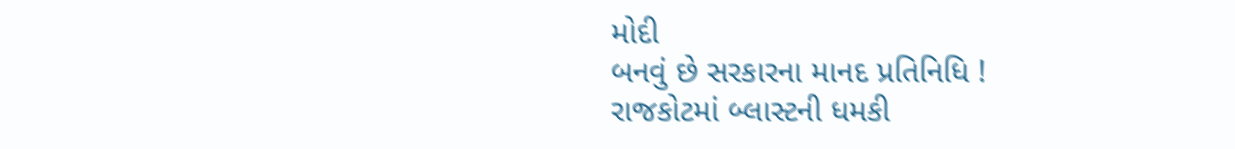મોદી
બનવું છે સરકારના માનદ પ્રતિનિધિ !
રાજકોટમાં બ્લાસ્ટની ધમકી